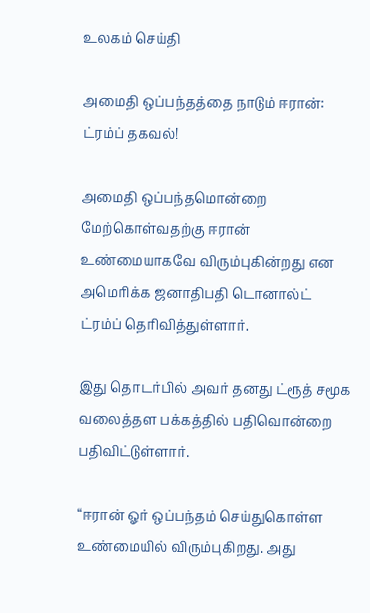உலகம் செய்தி

அமைதி ஒப்பந்தத்தை நாடும் ஈரான்: ட்ரம்ப் தகவல்!

அமைதி ஒப்பந்தமொன்றை மேற்கொள்வதற்கு ஈரான் உண்மையாகவே விரும்புகின்றது என அமெரிக்க ஜனாதிபதி டொனால்ட் ட்ரம்ப் தெரிவித்துள்ளார்.

இது தொடர்பில் அவர் தனது ட்ரூத் சமூக வலைத்தள பக்கத்தில் பதிவொன்றை பதிவிட்டுள்ளார்.

“ஈரான் ஓர் ஒப்பந்தம் செய்துகொள்ள உண்மையில் விரும்புகிறது. அது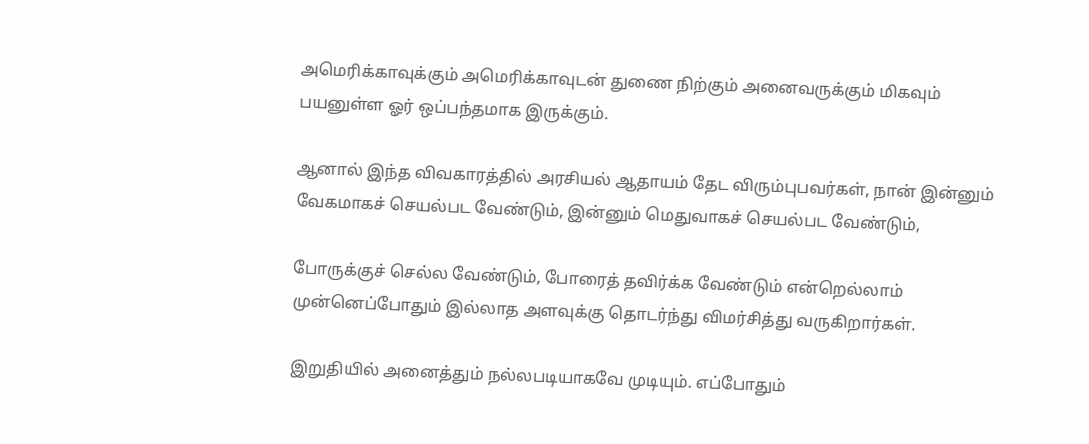அமெரிக்காவுக்கும் அமெரிக்காவுடன் துணை நிற்கும் அனைவருக்கும் மிகவும் பயனுள்ள ஓர் ஒப்பந்தமாக இருக்கும்.

ஆனால் இந்த விவகாரத்தில் அரசியல் ஆதாயம் தேட விரும்புபவர்கள், நான் இன்னும் வேகமாகச் செயல்பட வேண்டும், இன்னும் மெதுவாகச் செயல்பட வேண்டும்,

போருக்குச் செல்ல வேண்டும், போரைத் தவிர்க்க வேண்டும் என்றெல்லாம் முன்னெப்போதும் இல்லாத அளவுக்கு தொடர்ந்து விமர்சித்து வருகிறார்கள்.

இறுதியில் அனைத்தும் நல்லபடியாகவே முடியும். எப்போதும்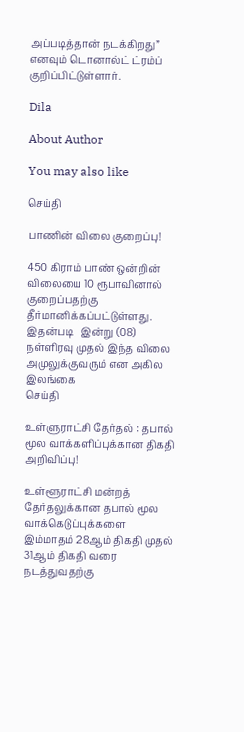அப்படித்தான் நடக்கிறது” எனவும் டொனால்ட் ட்ரம்ப் குறிப்பிட்டுள்ளார்.

Dila

About Author

You may also like

செய்தி

பாணின் விலை குறைப்பு!

450 கிராம் பாண் ஒன்றின் விலையை 10 ரூபாவினால் குறைப்பதற்கு தீர்மானிக்கப்பட்டுள்ளது. இதன்படி   இன்று (08) நள்ளிரவு முதல் இந்த விலை அமுலுக்குவரும் என அகில இலங்கை
செய்தி

உள்ளுராட்சி தேர்தல் : தபால் மூல வாக்களிப்புக்கான திகதி அறிவிப்பு!

உள்ளூராட்சி மன்றத் தேர்தலுக்கான தபால் மூல வாக்கெடுப்புக்களை இம்மாதம் 28ஆம் திகதி முதல் 31ஆம் திகதி வரை நடத்துவதற்கு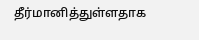தீர்மானித்துள்ளதாக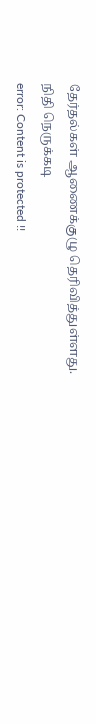தேர்தல்கள் ஆணைக்குழு தெரிவித்துள்ளது. நிதி நெருக்கடி
error: Content is protected !!